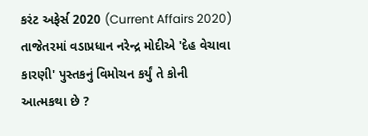કરંટ અફેર્સ 2020 (Current Affairs 2020)
તાજેતરમાં વડાપ્રધાન નરેન્દ્ર મોદીએ 'દેહ વેચાવા કારણી' પુસ્તકનું વિમોચન કર્યું તે કોની આત્મકથા છે ?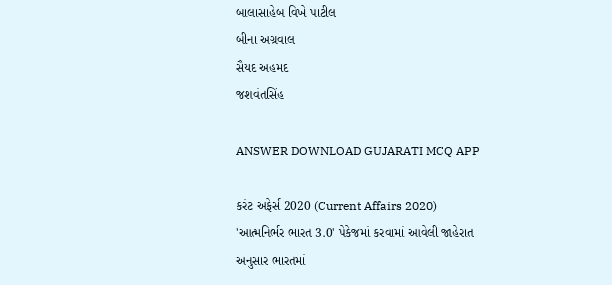બાલાસાહેબ વિખે પાટીલ
બીના અગ્રવાલ
સૈયદ અહમદ
જશવંતસિંહ

ANSWER DOWNLOAD GUJARATI MCQ APP

કરંટ અફેર્સ 2020 (Current Affairs 2020)
'આત્મનિર્ભર ભારત 3.0' પેકેજમાં કરવામાં આવેલી જાહેરાત અનુસાર ભારતમાં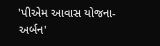'પીએમ આવાસ યોજના-અર્બન'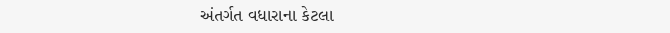અંતર્ગત વધારાના કેટલા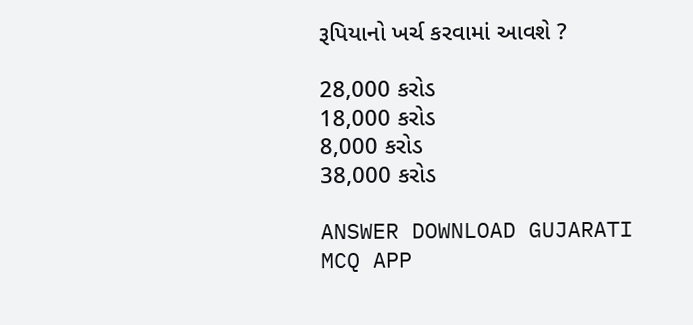રૂપિયાનો ખર્ચ કરવામાં આવશે ?

28,000 કરોડ
18,000 કરોડ
8,000 કરોડ
38,000 કરોડ

ANSWER DOWNLOAD GUJARATI MCQ APP